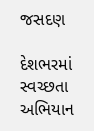જસદણ

દેશભરમાં સ્વચ્છતા અભિયાન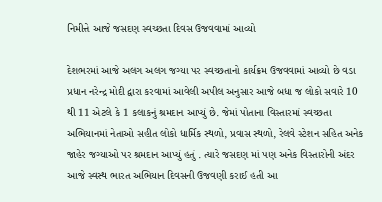નિમીત્તે આજે જસદણ સ્વચ્છતા દિવસ ઉજવવામાં આવ્યો

દેશભરમાં આજે અલગ અલગ જગ્યા પર સ્વચ્છતાનો કાર્યક્રમ ઉજવવામાં આવ્યો છે વડા પ્રધાન નરેન્દ્ર મોદી દ્વારા કરવામાં આવેલી અપીલ અનુસાર આજે બધા જ લોકો સવારે 10 થી 11 એટલે કે 1 કલાકનું શ્રમદાન આપ્યું છે. જેમાં પોતાના વિસ્તારમાં સ્વચ્છતા અભિયાનમાં નેતાઓ સહીત લોકો ધાર્મિક સ્થળો, પ્રવાસ સ્થળો, રેલવે સ્ટેશન સહિત અનેક જાહેર જગ્યાઓ પર શ્રમદાન આપ્યું હતું . ત્યારે જસદણ માં પણ અનેક વિસ્તારોની અંદર આજે સ્વસ્થ ભારત અભિયાન દિવસની ઉજવણી કરાઈ હતી આ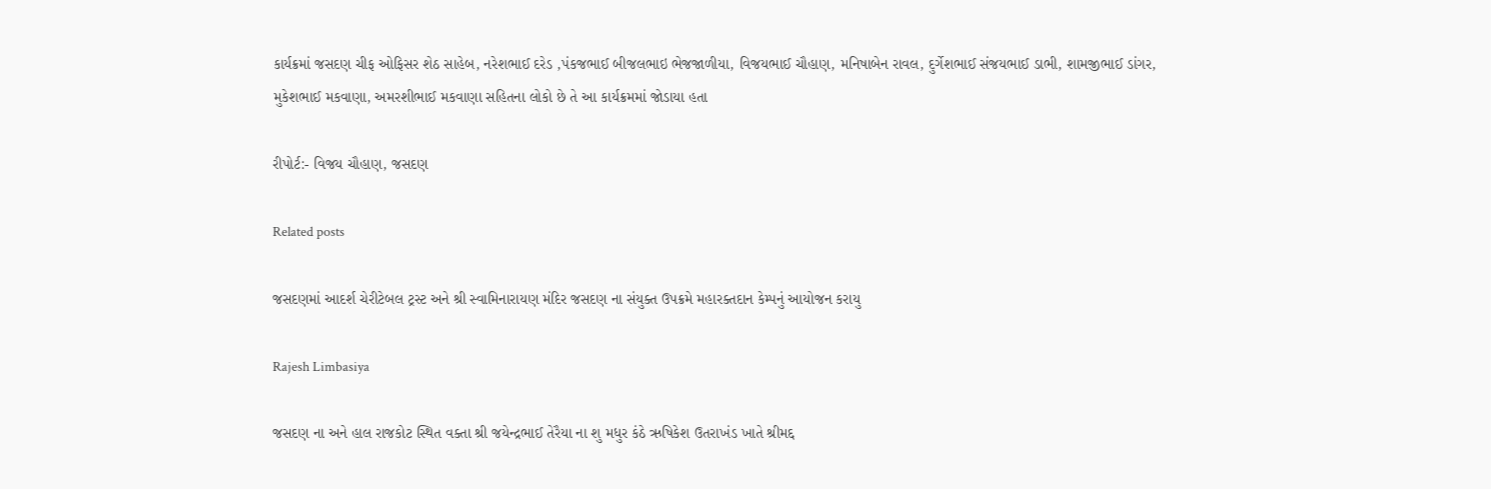કાર્યક્રમાં જસદણ ચીફ ઓફિસર શેઠ સાહેબ, નરેશભાઈ દરેડ ,પંકજભાઈ બીજલભાઇ ભેજજાળીયા, વિજયભાઈ ચૌહાણ, મનિષાબેન રાવલ, દુર્ગેશભાઈ સંજયભાઈ ડાભી, શામજીભાઈ ડાંગર, મુકેશભાઈ મકવાણા, અમરશીભાઈ મકવાણા સહિતના લોકો છે તે આ કાર્યક્રમમાં જોડાયા હતા

રીપોર્ટ:- વિજય ચૌહાણ, જસદણ

Related posts

જસદણમાં આદર્શ ચેરીટેબલ ટ્રસ્ટ અને શ્રી સ્વામિનારાયણ મંદિર જસદણ ના સંયુક્ત ઉપક્રમે મહારક્તદાન કેમ્પનું આયોજન કરાયુ

Rajesh Limbasiya

જસદણ ના અને હાલ રાજકોટ સ્થિત વક્તા શ્રી જયેન્દ્રભાઈ તેરૈયા ના શુ મધુર કંઠે ઋષિકેશ ઉતરાખંડ ખાતે શ્રીમદ્દ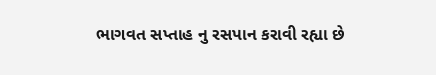ભાગવત સપ્તાહ નુ રસપાન કરાવી રહ્યા છે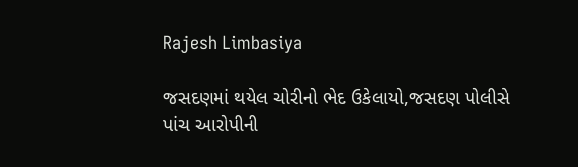Rajesh Limbasiya

જસદણમાં થયેલ ચોરીનો ભેદ ઉકેલાયો,જસદણ પોલીસે પાંચ આરોપીની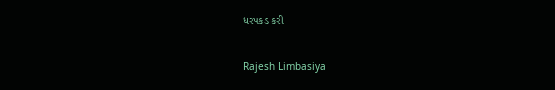ધરપકડ કરી

Rajesh Limbasiya